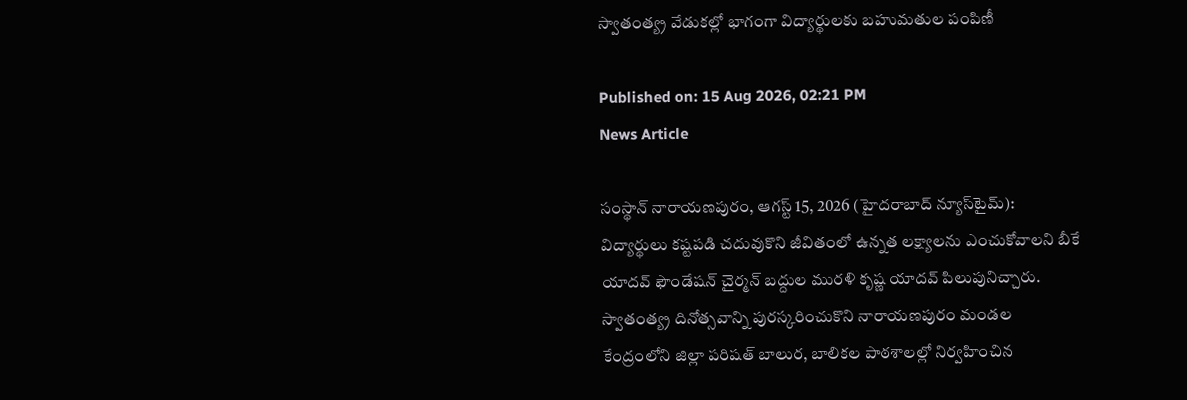స్వాతంత్య్ర‌ వేడుకల్లో భాగంగా విద్యార్థులకు బహుమతుల పంపిణీ

Published on: 15 Aug 2026, 02:21 PM
News Article

సంస్థాన్ నారాయణపురం, ఆగస్ట్ 15, 2026 (హైదరాబాద్ న్యూస్‌టైమ్): విద్యార్థులు కష్టపడి చదువుకొని జీవితంలో ఉన్నత లక్ష్యాలను ఎంచుకోవాలని బీకే యాదవ్ ఫౌండేషన్ చైర్మన్ బద్దుల మురళి కృష్ణ యాదవ్ పిలుపునిచ్చారు. స్వాతంత్య్ర‌ దినోత్సవాన్ని పురస్కరించుకొని నారాయణపురం మండల కేంద్రంలోని జిల్లా పరిషత్ బాలుర, బాలికల పాఠశాలల్లో నిర్వహించిన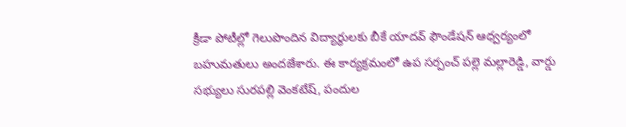క్రీడా పోటీల్లో గెలుపొందిన విద్యార్థులకు బీకే యాదవ్ ఫౌండేషన్ ఆధ్వర్యంలో బహుమతులు అందజేశారు. ఈ కార్యక్రమంలో ఉప సర్పంచ్ పల్లె మల్లారెడ్డి, వార్డు సభ్యులు సురపల్లి వెంకటేష్, పందుల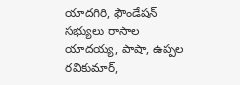యాదగిరి, ఫౌండేషన్ సభ్యులు రాసాల యాదయ్య, పాషా, ఉప్పల రవికుమార్,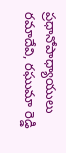ప్రధానోపాధ్యాయులు రమాదేవి, రఘుమా రెడ్డి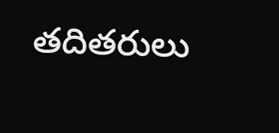తదితరులు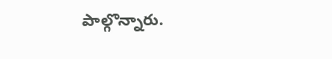పాల్గొన్నారు.